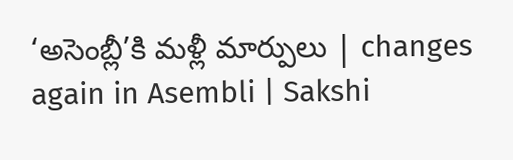‘అసెంబ్లీ’కి మళ్లీ మార్పులు | changes again in Asembli | Sakshi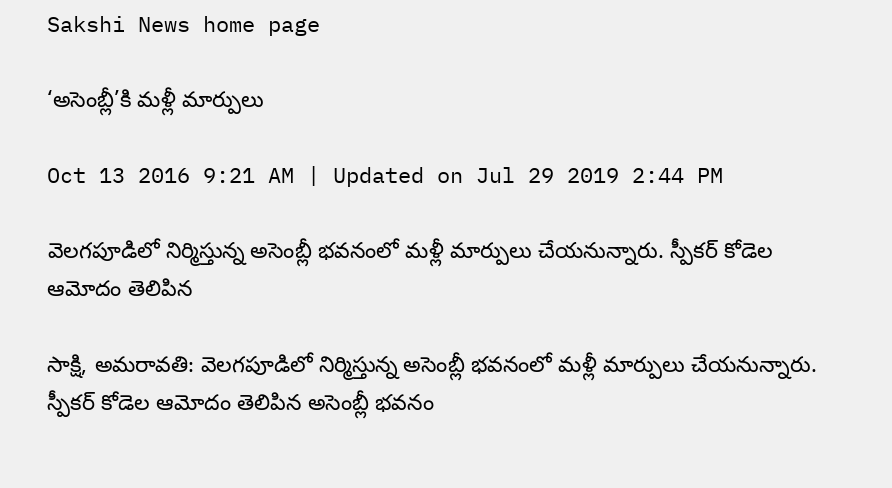Sakshi News home page

‘అసెంబ్లీ’కి మళ్లీ మార్పులు

Oct 13 2016 9:21 AM | Updated on Jul 29 2019 2:44 PM

వెలగపూడిలో నిర్మిస్తున్న అసెంబ్లీ భవనంలో మళ్లీ మార్పులు చేయనున్నారు. స్పీకర్ కోడెల ఆమోదం తెలిపిన

సాక్షి, అమరావతి: వెలగపూడిలో నిర్మిస్తున్న అసెంబ్లీ భవనంలో మళ్లీ మార్పులు చేయనున్నారు. స్పీకర్ కోడెల ఆమోదం తెలిపిన అసెంబ్లీ భవనం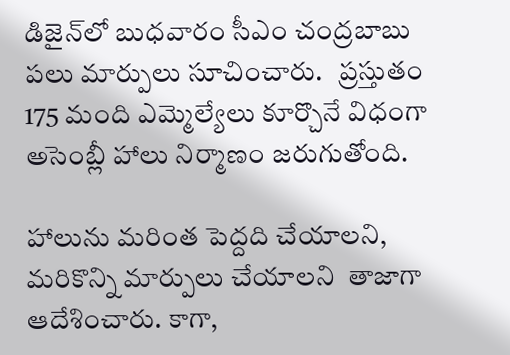డిజైన్‌లో బుధవారం సీఎం చంద్రబాబు పలు మార్పులు సూచించారు.   ప్రస్తుతం 175 మంది ఎమ్మెల్యేలు కూర్చొనే విధంగా అసెంబ్లీ హాలు నిర్మాణం జరుగుతోంది.

హాలును మరింత పెద్దది చేయాలని, మరికొన్ని మార్పులు చేయాలని  తాజాగా ఆదేశించారు. కాగా,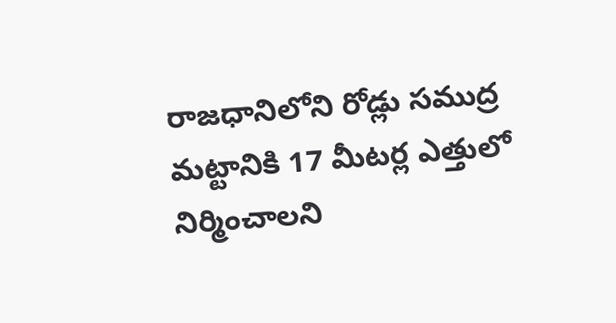రాజధానిలోని రోడ్లు సముద్ర మట్టానికి 17 మీటర్ల ఎత్తులో నిర్మించాలని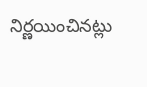నిర్ణయించినట్లు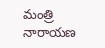మంత్రి నారాయణ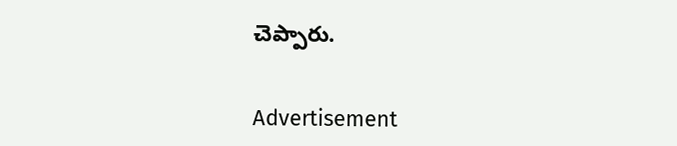చెప్పారు.


Advertisement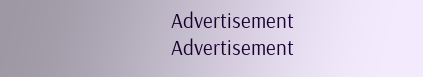Advertisement
Advertisement